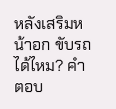หลังเสริมหน้าอก ขับรถได้ไหม? คำตอบ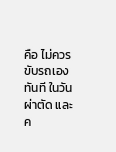คือ ไม่ควรขับรถเอง ทันที ในวันผ่าตัด และค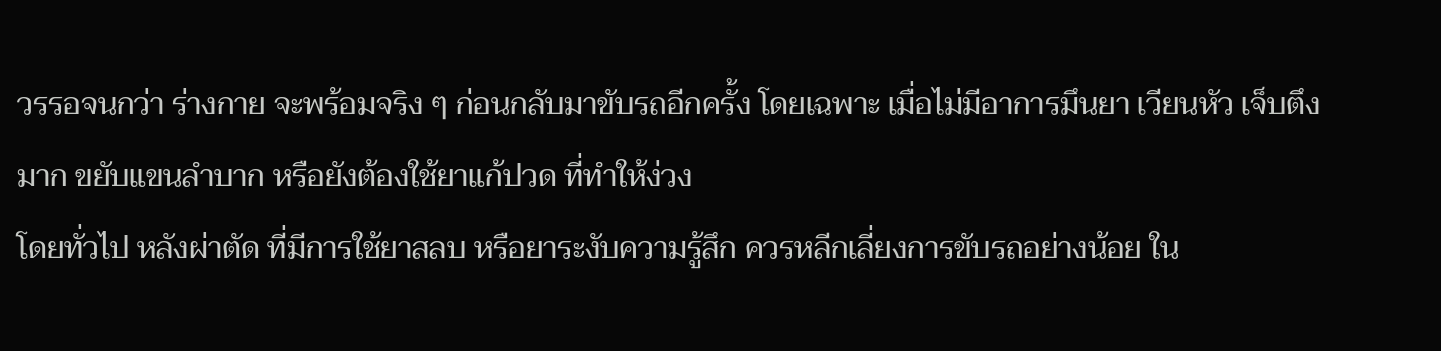วรรอจนกว่า ร่างกาย จะพร้อมจริง ๆ ก่อนกลับมาขับรถอีกครั้ง โดยเฉพาะ เมื่อไม่มีอาการมึนยา เวียนหัว เจ็บตึงมาก ขยับแขนลำบาก หรือยังต้องใช้ยาแก้ปวด ที่ทำให้ง่วง
โดยทั่วไป หลังผ่าตัด ที่มีการใช้ยาสลบ หรือยาระงับความรู้สึก ควรหลีกเลี่ยงการขับรถอย่างน้อย ใน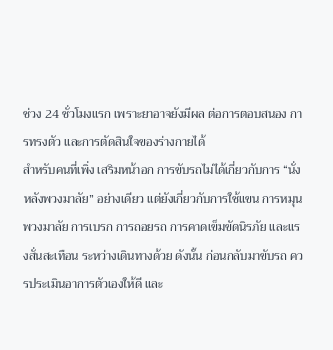ช่วง 24 ชั่วโมงแรก เพราะยาอาจยังมีผล ต่อการตอบสนอง การทรงตัว และการตัดสินใจของร่างกายได้
สำหรับคนที่เพิ่ง เสริมหน้าอก การขับรถไม่ได้เกี่ยวกับการ “นั่งหลังพวงมาลัย” อย่างเดียว แต่ยังเกี่ยวกับการใช้แขน การหมุนพวงมาลัย การเบรก การถอยรถ การคาดเข็มขัดนิรภัย และแรงสั่นสะเทือน ระหว่างเดินทางด้วย ดังนั้น ก่อนกลับมาขับรถ ควรประเมินอาการตัวเองให้ดี และ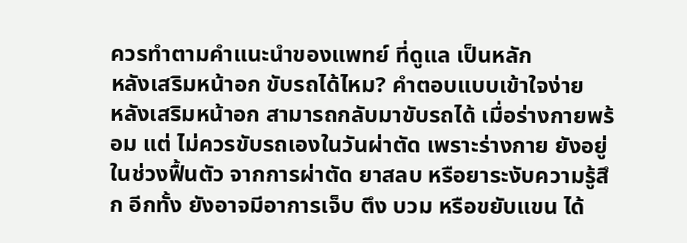ควรทำตามคำแนะนำของแพทย์ ที่ดูแล เป็นหลัก
หลังเสริมหน้าอก ขับรถได้ไหม? คำตอบแบบเข้าใจง่าย
หลังเสริมหน้าอก สามารถกลับมาขับรถได้ เมื่อร่างกายพร้อม แต่ ไม่ควรขับรถเองในวันผ่าตัด เพราะร่างกาย ยังอยู่ในช่วงฟื้นตัว จากการผ่าตัด ยาสลบ หรือยาระงับความรู้สึก อีกทั้ง ยังอาจมีอาการเจ็บ ตึง บวม หรือขยับแขน ได้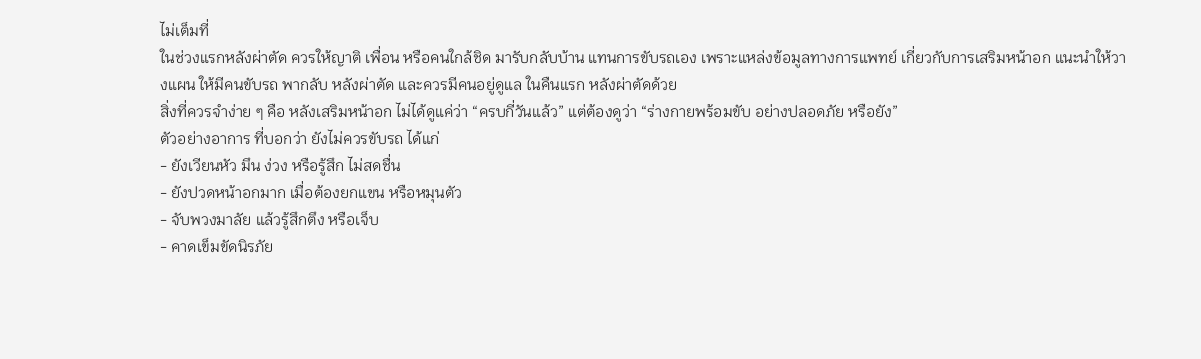ไม่เต็มที่
ในช่วงแรกหลังผ่าตัด ควรให้ญาติ เพื่อน หรือคนใกล้ชิด มารับกลับบ้าน แทนการขับรถเอง เพราะแหล่งข้อมูลทางการแพทย์ เกี่ยวกับการเสริมหน้าอก แนะนำให้วางแผน ให้มีคนขับรถ พากลับ หลังผ่าตัด และควรมีคนอยู่ดูแล ในคืนแรก หลังผ่าตัดด้วย
สิ่งที่ควรจำง่าย ๆ คือ หลังเสริมหน้าอก ไม่ได้ดูแค่ว่า “ครบกี่วันแล้ว” แต่ต้องดูว่า “ร่างกายพร้อมขับ อย่างปลอดภัย หรือยัง”
ตัวอย่างอาการ ที่บอกว่า ยังไม่ควรขับรถ ได้แก่
- ยังเวียนหัว มึน ง่วง หรือรู้สึก ไม่สดชื่น
- ยังปวดหน้าอกมาก เมื่อต้องยกแขน หรือหมุนตัว
- จับพวงมาลัย แล้วรู้สึกตึง หรือเจ็บ
- คาดเข็มขัดนิรภัย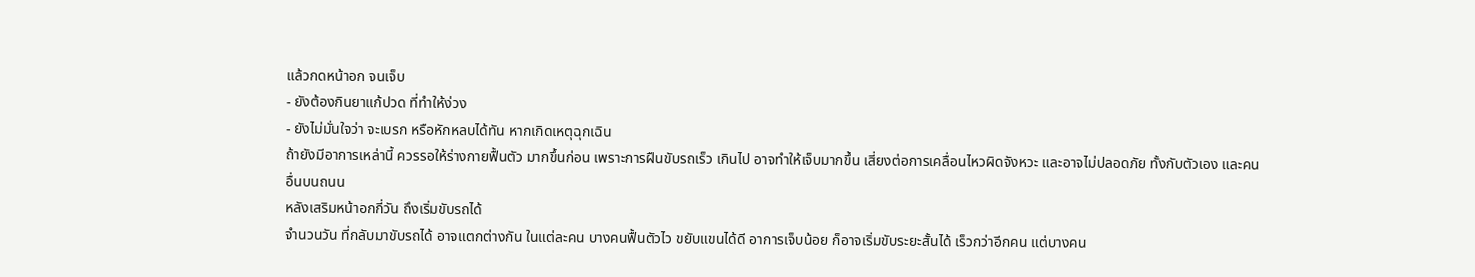แล้วกดหน้าอก จนเจ็บ
- ยังต้องกินยาแก้ปวด ที่ทำให้ง่วง
- ยังไม่มั่นใจว่า จะเบรก หรือหักหลบได้ทัน หากเกิดเหตุฉุกเฉิน
ถ้ายังมีอาการเหล่านี้ ควรรอให้ร่างกายฟื้นตัว มากขึ้นก่อน เพราะการฝืนขับรถเร็ว เกินไป อาจทำให้เจ็บมากขึ้น เสี่ยงต่อการเคลื่อนไหวผิดจังหวะ และอาจไม่ปลอดภัย ทั้งกับตัวเอง และคนอื่นบนถนน
หลังเสริมหน้าอกกี่วัน ถึงเริ่มขับรถได้
จำนวนวัน ที่กลับมาขับรถได้ อาจแตกต่างกัน ในแต่ละคน บางคนฟื้นตัวไว ขยับแขนได้ดี อาการเจ็บน้อย ก็อาจเริ่มขับระยะสั้นได้ เร็วกว่าอีกคน แต่บางคน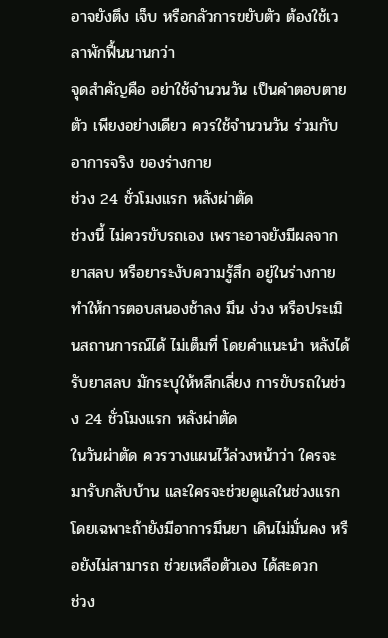อาจยังตึง เจ็บ หรือกลัวการขยับตัว ต้องใช้เวลาพักฟื้นนานกว่า
จุดสำคัญคือ อย่าใช้จำนวนวัน เป็นคำตอบตายตัว เพียงอย่างเดียว ควรใช้จำนวนวัน ร่วมกับอาการจริง ของร่างกาย
ช่วง 24 ชั่วโมงแรก หลังผ่าตัด
ช่วงนี้ ไม่ควรขับรถเอง เพราะอาจยังมีผลจากยาสลบ หรือยาระงับความรู้สึก อยู่ในร่างกาย ทำให้การตอบสนองช้าลง มึน ง่วง หรือประเมินสถานการณ์ได้ ไม่เต็มที่ โดยคำแนะนำ หลังได้รับยาสลบ มักระบุให้หลีกเลี่ยง การขับรถในช่วง 24 ชั่วโมงแรก หลังผ่าตัด
ในวันผ่าตัด ควรวางแผนไว้ล่วงหน้าว่า ใครจะมารับกลับบ้าน และใครจะช่วยดูแลในช่วงแรก โดยเฉพาะถ้ายังมีอาการมึนยา เดินไม่มั่นคง หรือยังไม่สามารถ ช่วยเหลือตัวเอง ได้สะดวก
ช่วง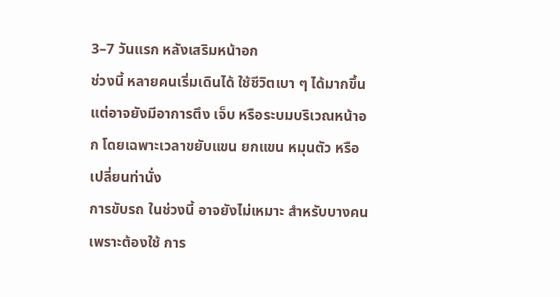3–7 วันแรก หลังเสริมหน้าอก
ช่วงนี้ หลายคนเริ่มเดินได้ ใช้ชีวิตเบา ๆ ได้มากขึ้น แต่อาจยังมีอาการตึง เจ็บ หรือระบมบริเวณหน้าอก โดยเฉพาะเวลาขยับแขน ยกแขน หมุนตัว หรือเปลี่ยนท่านั่ง
การขับรถ ในช่วงนี้ อาจยังไม่เหมาะ สำหรับบางคน เพราะต้องใช้ การ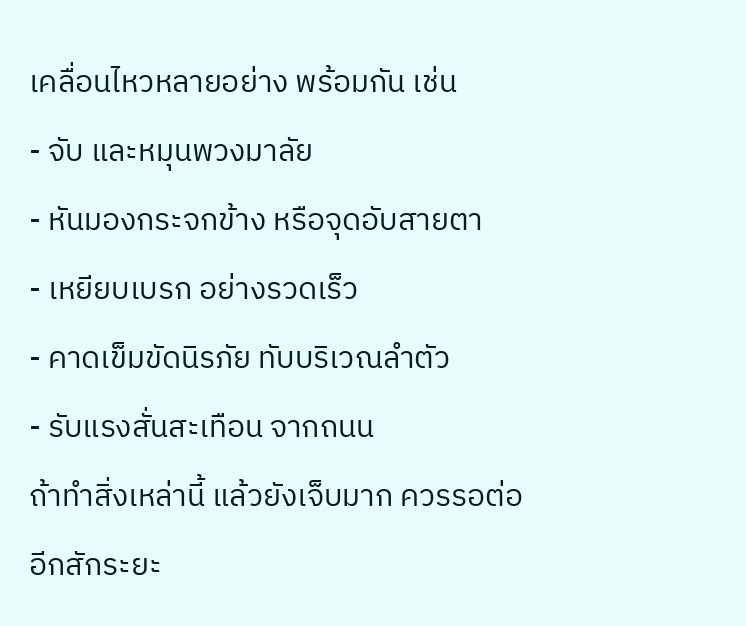เคลื่อนไหวหลายอย่าง พร้อมกัน เช่น
- จับ และหมุนพวงมาลัย
- หันมองกระจกข้าง หรือจุดอับสายตา
- เหยียบเบรก อย่างรวดเร็ว
- คาดเข็มขัดนิรภัย ทับบริเวณลำตัว
- รับแรงสั่นสะเทือน จากถนน
ถ้าทำสิ่งเหล่านี้ แล้วยังเจ็บมาก ควรรอต่ออีกสักระยะ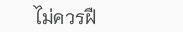ไม่ควรฝื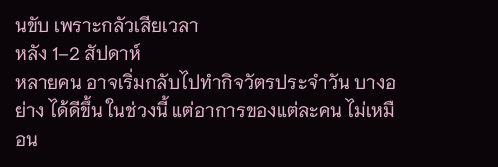นขับ เพราะกลัวเสียเวลา
หลัง 1–2 สัปดาห์
หลายคน อาจเริ่มกลับไปทำกิจวัตรประจำวัน บางอย่าง ได้ดีขึ้น ในช่วงนี้ แต่อาการของแต่ละคน ไม่เหมือน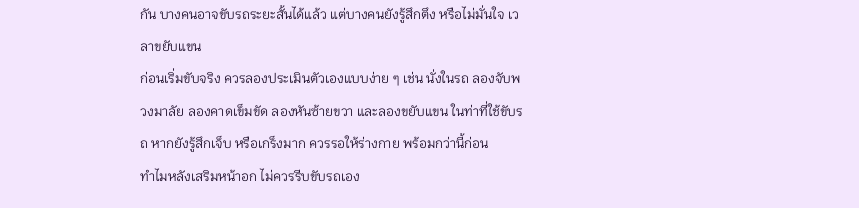กัน บางคนอาจขับรถระยะสั้นได้แล้ว แต่บางคนยังรู้สึกตึง หรือไม่มั่นใจ เวลาขยับแขน
ก่อนเริ่มขับจริง ควรลองประเมินตัวเองแบบง่าย ๆ เช่น นั่งในรถ ลองจับพวงมาลัย ลองคาดเข็มขัด ลองหันซ้ายขวา และลองขยับแขน ในท่าที่ใช้ขับรถ หากยังรู้สึกเจ็บ หรือเกร็งมาก ควรรอให้ร่างกาย พร้อมกว่านี้ก่อน
ทำไมหลังเสริมหน้าอก ไม่ควรรีบขับรถเอง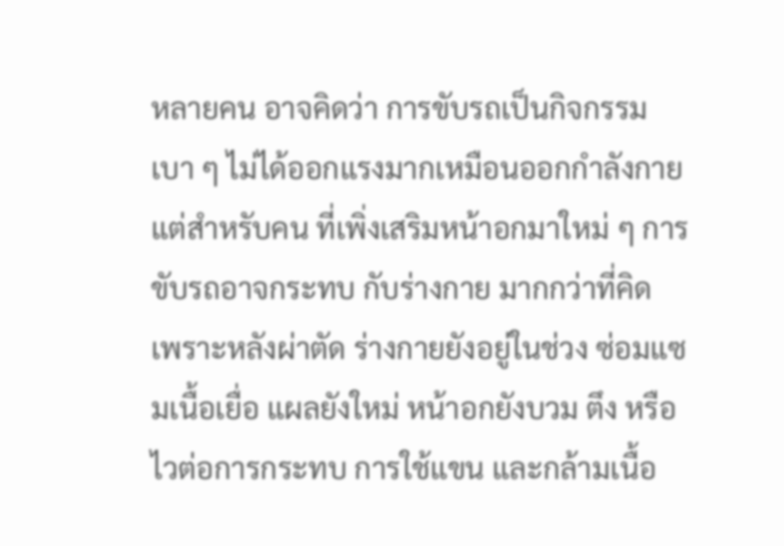หลายคน อาจคิดว่า การขับรถเป็นกิจกรรมเบา ๆ ไม่ได้ออกแรงมากเหมือนออกกำลังกาย แต่สำหรับคน ที่เพิ่งเสริมหน้าอกมาใหม่ ๆ การขับรถอาจกระทบ กับร่างกาย มากกว่าที่คิด
เพราะหลังผ่าตัด ร่างกายยังอยู่ในช่วง ซ่อมแซมเนื้อเยื่อ แผลยังใหม่ หน้าอกยังบวม ตึง หรือไวต่อการกระทบ การใช้แขน และกล้ามเนื้อ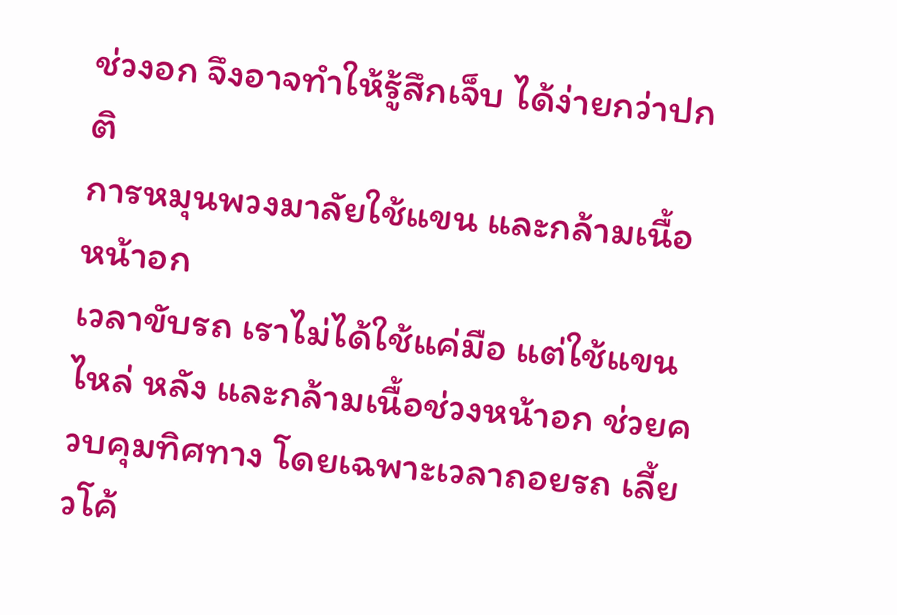ช่วงอก จึงอาจทำให้รู้สึกเจ็บ ได้ง่ายกว่าปกติ
การหมุนพวงมาลัยใช้แขน และกล้ามเนื้อหน้าอก
เวลาขับรถ เราไม่ได้ใช้แค่มือ แต่ใช้แขน ไหล่ หลัง และกล้ามเนื้อช่วงหน้าอก ช่วยควบคุมทิศทาง โดยเฉพาะเวลาถอยรถ เลี้ยวโค้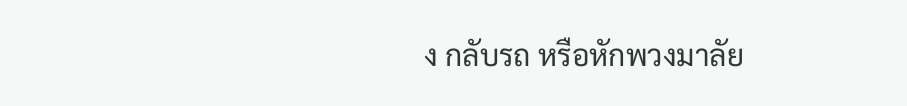ง กลับรถ หรือหักพวงมาลัย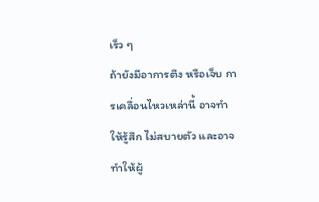เร็ว ๆ
ถ้ายังมีอาการตึง หรือเจ็บ การเคลื่อนไหวเหล่านี้ อาจทำให้รู้สึก ไม่สบายตัว และอาจทำให้ผู้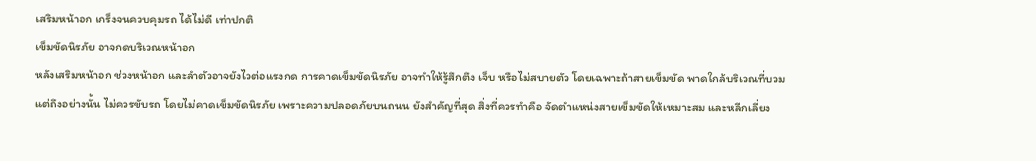เสริมหน้าอก เกร็งจนควบคุมรถ ได้ไม่ดี เท่าปกติ
เข็มขัดนิรภัย อาจกดบริเวณหน้าอก
หลังเสริมหน้าอก ช่วงหน้าอก และลำตัวอาจยังไวต่อแรงกด การคาดเข็มขัดนิรภัย อาจทำให้รู้สึกตึง เจ็บ หรือไม่สบายตัว โดยเฉพาะถ้าสายเข็มขัด พาดใกล้บริเวณที่บวม
แต่ถึงอย่างนั้น ไม่ควรขับรถ โดยไม่คาดเข็มขัดนิรภัย เพราะความปลอดภัยบนถนน ยังสำคัญที่สุด สิ่งที่ควรทำคือ จัดตำแหน่งสายเข็มขัดให้เหมาะสม และหลีกเลี่ยง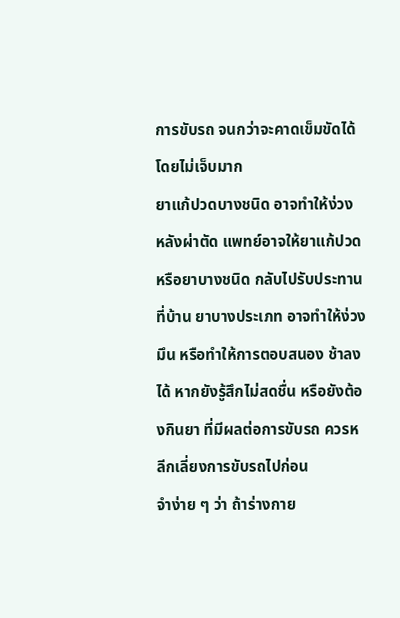การขับรถ จนกว่าจะคาดเข็มขัดได้ โดยไม่เจ็บมาก
ยาแก้ปวดบางชนิด อาจทำให้ง่วง
หลังผ่าตัด แพทย์อาจให้ยาแก้ปวด หรือยาบางชนิด กลับไปรับประทานที่บ้าน ยาบางประเภท อาจทำให้ง่วง มึน หรือทำให้การตอบสนอง ช้าลงได้ หากยังรู้สึกไม่สดชื่น หรือยังต้องกินยา ที่มีผลต่อการขับรถ ควรหลีกเลี่ยงการขับรถไปก่อน
จำง่าย ๆ ว่า ถ้าร่างกาย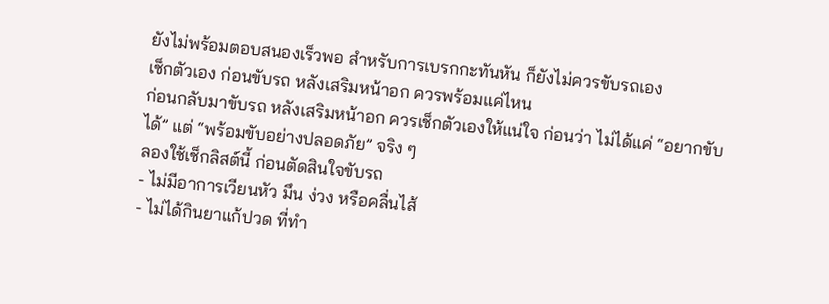ยังไม่พร้อมตอบสนองเร็วพอ สำหรับการเบรกกะทันหัน ก็ยังไม่ควรขับรถเอง
เช็กตัวเอง ก่อนขับรถ หลังเสริมหน้าอก ควรพร้อมแค่ไหน
ก่อนกลับมาขับรถ หลังเสริมหน้าอก ควรเช็กตัวเองให้แน่ใจ ก่อนว่า ไม่ได้แค่ “อยากขับได้” แต่ “พร้อมขับอย่างปลอดภัย” จริง ๆ
ลองใช้เช็กลิสต์นี้ ก่อนตัดสินใจขับรถ
- ไม่มีอาการเวียนหัว มึน ง่วง หรือคลื่นไส้
- ไม่ได้กินยาแก้ปวด ที่ทำ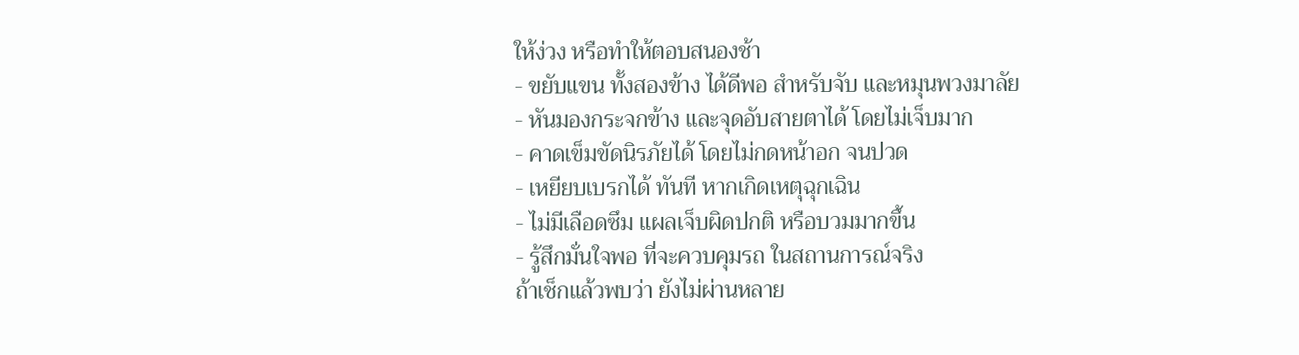ให้ง่วง หรือทำให้ตอบสนองช้า
- ขยับแขน ทั้งสองข้าง ได้ดีพอ สำหรับจับ และหมุนพวงมาลัย
- หันมองกระจกข้าง และจุดอับสายตาได้ โดยไม่เจ็บมาก
- คาดเข็มขัดนิรภัยได้ โดยไม่กดหน้าอก จนปวด
- เหยียบเบรกได้ ทันที หากเกิดเหตุฉุกเฉิน
- ไม่มีเลือดซึม แผลเจ็บผิดปกติ หรือบวมมากขึ้น
- รู้สึกมั่นใจพอ ที่จะควบคุมรถ ในสถานการณ์จริง
ถ้าเช็กแล้วพบว่า ยังไม่ผ่านหลาย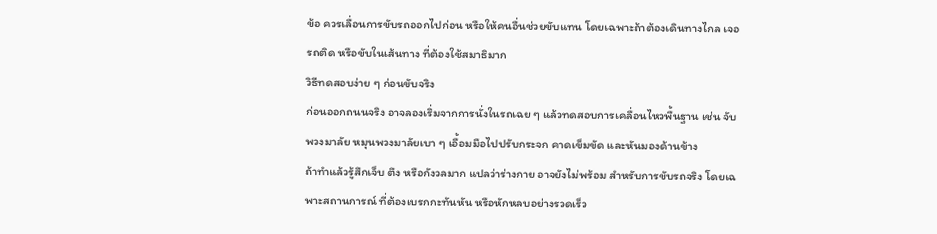ข้อ ควรเลื่อนการขับรถออกไปก่อน หรือให้คนอื่นช่วยขับแทน โดยเฉพาะถ้าต้องเดินทางไกล เจอรถติด หรือขับในเส้นทาง ที่ต้องใช้สมาธิมาก
วิธีทดสอบง่าย ๆ ก่อนขับจริง
ก่อนออกถนนจริง อาจลองเริ่มจากการนั่งในรถเฉย ๆ แล้วทดสอบการเคลื่อนไหวพื้นฐาน เช่น จับพวงมาลัย หมุนพวงมาลัยเบา ๆ เอื้อมมือไปปรับกระจก คาดเข็มขัด และหันมองด้านข้าง
ถ้าทำแล้วรู้สึกเจ็บ ตึง หรือกังวลมาก แปลว่าร่างกาย อาจยังไม่พร้อม สำหรับการขับรถจริง โดยเฉพาะสถานการณ์ ที่ต้องเบรกกะทันหัน หรือหักหลบอย่างรวดเร็ว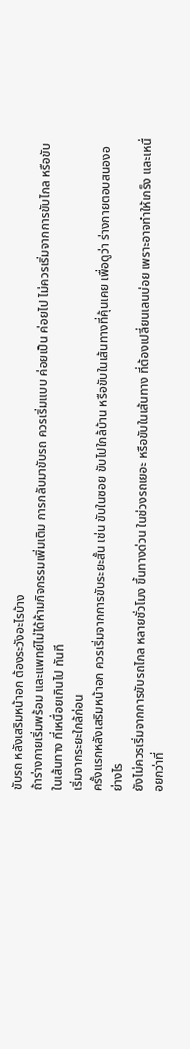ขับรถ หลังเสริมหน้าอก ต้องระวังอะไรบ้าง
ถ้าร่างกายเริ่มพร้อม และแพทย์ไม่ได้ห้ามกิจกรรมเพิ่มเติม การกลับมาขับรถ ควรเริ่มแบบ ค่อยเป็น ค่อยไป ไม่ควรเริ่มจากการขับไกล หรือขับในเส้นทาง ที่เหนื่อยเกินไป ทันที
เริ่มจากระยะใกล้ก่อน
ครั้งแรกหลังเสริมหน้าอก ควรเริ่มจากการขับระยะสั้น เช่น ขับในซอย ขับไปใกล้บ้าน หรือขับในเส้นทางที่คุ้นเคย เพื่อดูว่า ร่างกายตอบสนองอย่างไร
ยังไม่ควรเริ่มจากการขับรถไกล หลายชั่วโมง ขึ้นทางด่วน ในช่วงรถเยอะ หรือขับในเส้นทาง ที่ต้องเปลี่ยนเลนบ่อย เพราะอาจทำให้เกร็ง และเหนื่อยกว่าที่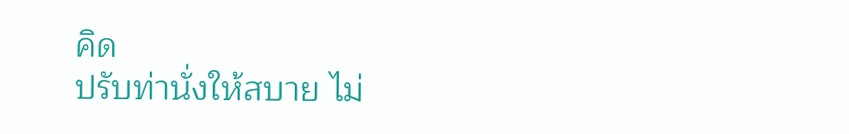คิด
ปรับท่านั่งให้สบาย ไม่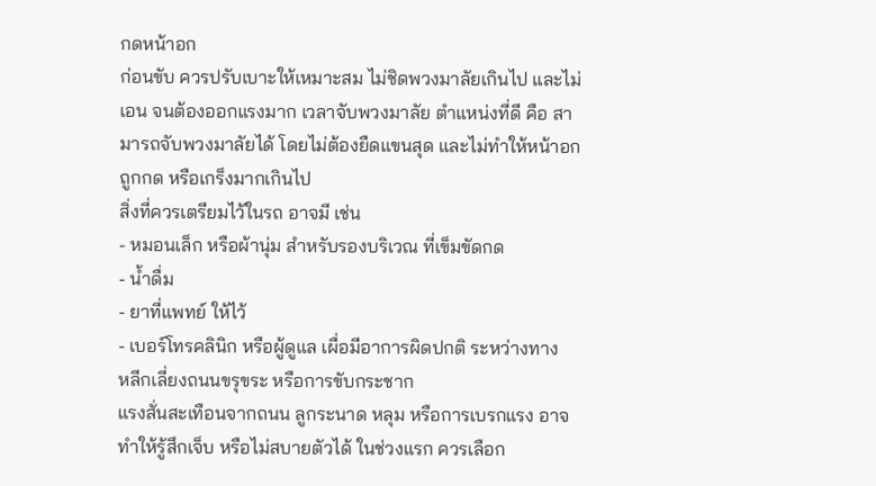กดหน้าอก
ก่อนขับ ควรปรับเบาะให้เหมาะสม ไม่ชิดพวงมาลัยเกินไป และไม่เอน จนต้องออกแรงมาก เวลาจับพวงมาลัย ตำแหน่งที่ดี คือ สามารถจับพวงมาลัยได้ โดยไม่ต้องยืดแขนสุด และไม่ทำให้หน้าอกถูกกด หรือเกร็งมากเกินไป
สิ่งที่ควรเตรียมไว้ในรถ อาจมี เช่น
- หมอนเล็ก หรือผ้านุ่ม สำหรับรองบริเวณ ที่เข็มขัดกด
- น้ำดื่ม
- ยาที่แพทย์ ให้ไว้
- เบอร์โทรคลินิก หรือผู้ดูแล เผื่อมีอาการผิดปกติ ระหว่างทาง
หลีกเลี่ยงถนนขรุขระ หรือการขับกระชาก
แรงสั่นสะเทือนจากถนน ลูกระนาด หลุม หรือการเบรกแรง อาจทำให้รู้สึกเจ็บ หรือไม่สบายตัวได้ ในช่วงแรก ควรเลือก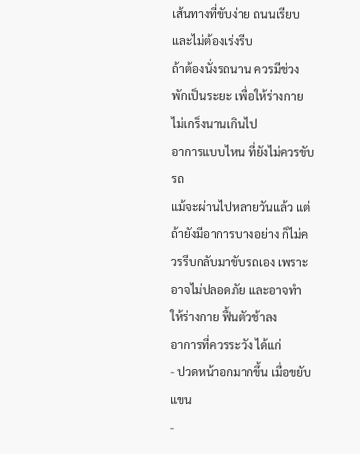เส้นทางที่ขับง่าย ถนนเรียบ และไม่ต้องเร่งรีบ
ถ้าต้องนั่งรถนาน ควรมีช่วงพักเป็นระยะ เพื่อให้ร่างกาย ไม่เกร็งนานเกินไป
อาการแบบไหน ที่ยังไม่ควรขับรถ
แม้จะผ่านไปหลายวันแล้ว แต่ถ้ายังมีอาการบางอย่าง ก็ไม่ควรรีบกลับมาขับรถเอง เพราะอาจไม่ปลอดภัย และอาจทำให้ร่างกาย ฟื้นตัวช้าลง
อาการที่ควรระวัง ได้แก่
- ปวดหน้าอกมากขึ้น เมื่อขยับแขน
-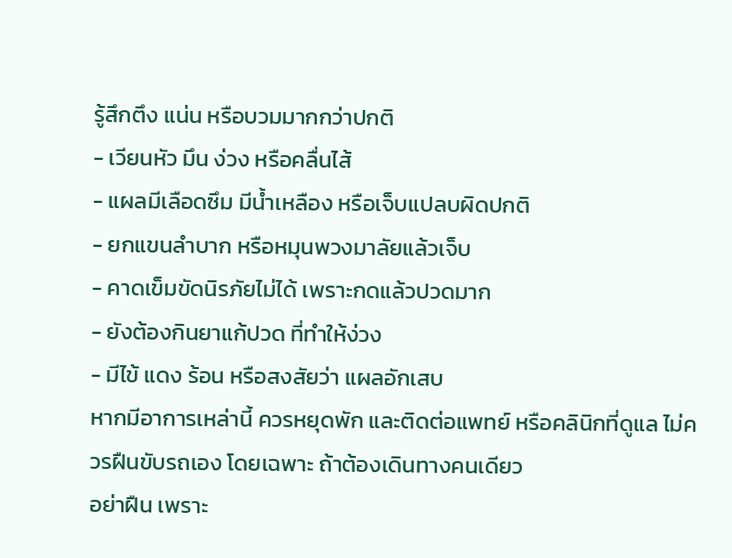รู้สึกตึง แน่น หรือบวมมากกว่าปกติ
- เวียนหัว มึน ง่วง หรือคลื่นไส้
- แผลมีเลือดซึม มีน้ำเหลือง หรือเจ็บแปลบผิดปกติ
- ยกแขนลำบาก หรือหมุนพวงมาลัยแล้วเจ็บ
- คาดเข็มขัดนิรภัยไม่ได้ เพราะกดแล้วปวดมาก
- ยังต้องกินยาแก้ปวด ที่ทำให้ง่วง
- มีไข้ แดง ร้อน หรือสงสัยว่า แผลอักเสบ
หากมีอาการเหล่านี้ ควรหยุดพัก และติดต่อแพทย์ หรือคลินิกที่ดูแล ไม่ควรฝืนขับรถเอง โดยเฉพาะ ถ้าต้องเดินทางคนเดียว
อย่าฝืน เพราะ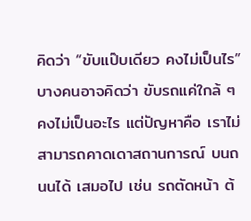คิดว่า “ขับแป๊บเดียว คงไม่เป็นไร”
บางคนอาจคิดว่า ขับรถแค่ใกล้ ๆ คงไม่เป็นอะไร แต่ปัญหาคือ เราไม่สามารถคาดเดาสถานการณ์ บนถนนได้ เสมอไป เช่น รถตัดหน้า ต้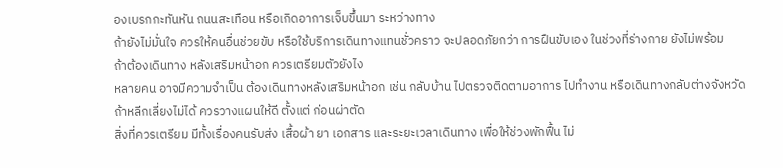องเบรกกะทันหัน ถนนสะเทือน หรือเกิดอาการเจ็บขึ้นมา ระหว่างทาง
ถ้ายังไม่มั่นใจ ควรให้คนอื่นช่วยขับ หรือใช้บริการเดินทางแทนชั่วคราว จะปลอดภัยกว่า การฝืนขับเอง ในช่วงที่ร่างกาย ยังไม่พร้อม
ถ้าต้องเดินทาง หลังเสริมหน้าอก ควรเตรียมตัวยังไง
หลายคน อาจมีความจำเป็น ต้องเดินทางหลังเสริมหน้าอก เช่น กลับบ้าน ไปตรวจติดตามอาการ ไปทำงาน หรือเดินทางกลับต่างจังหวัด ถ้าหลีกเลี่ยงไม่ได้ ควรวางแผนให้ดี ตั้งแต่ ก่อนผ่าตัด
สิ่งที่ควรเตรียม มีทั้งเรื่องคนรับส่ง เสื้อผ้า ยา เอกสาร และระยะเวลาเดินทาง เพื่อให้ช่วงพักฟื้น ไม่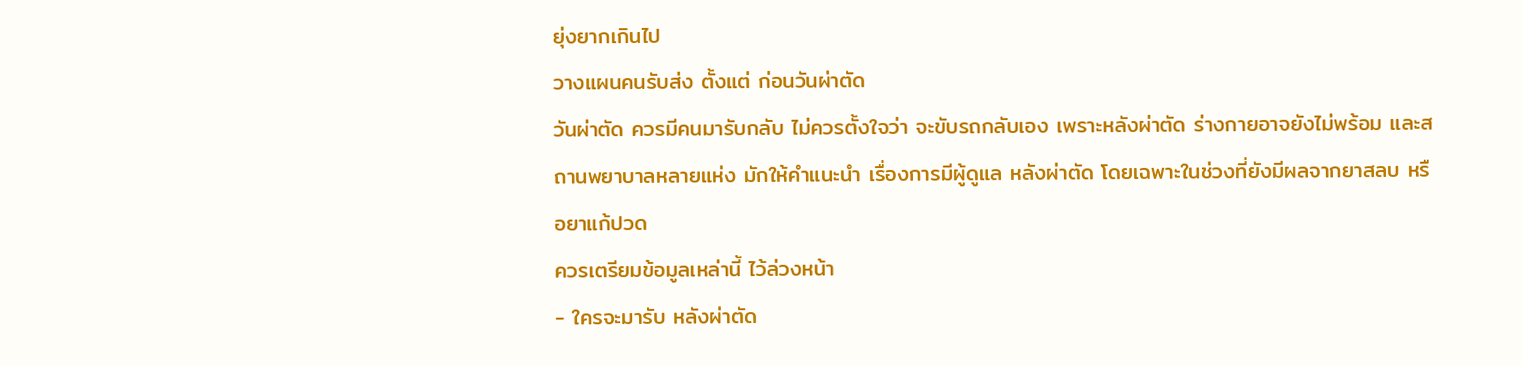ยุ่งยากเกินไป
วางแผนคนรับส่ง ตั้งแต่ ก่อนวันผ่าตัด
วันผ่าตัด ควรมีคนมารับกลับ ไม่ควรตั้งใจว่า จะขับรถกลับเอง เพราะหลังผ่าตัด ร่างกายอาจยังไม่พร้อม และสถานพยาบาลหลายแห่ง มักให้คำแนะนำ เรื่องการมีผู้ดูแล หลังผ่าตัด โดยเฉพาะในช่วงที่ยังมีผลจากยาสลบ หรือยาแก้ปวด
ควรเตรียมข้อมูลเหล่านี้ ไว้ล่วงหน้า
- ใครจะมารับ หลังผ่าตัด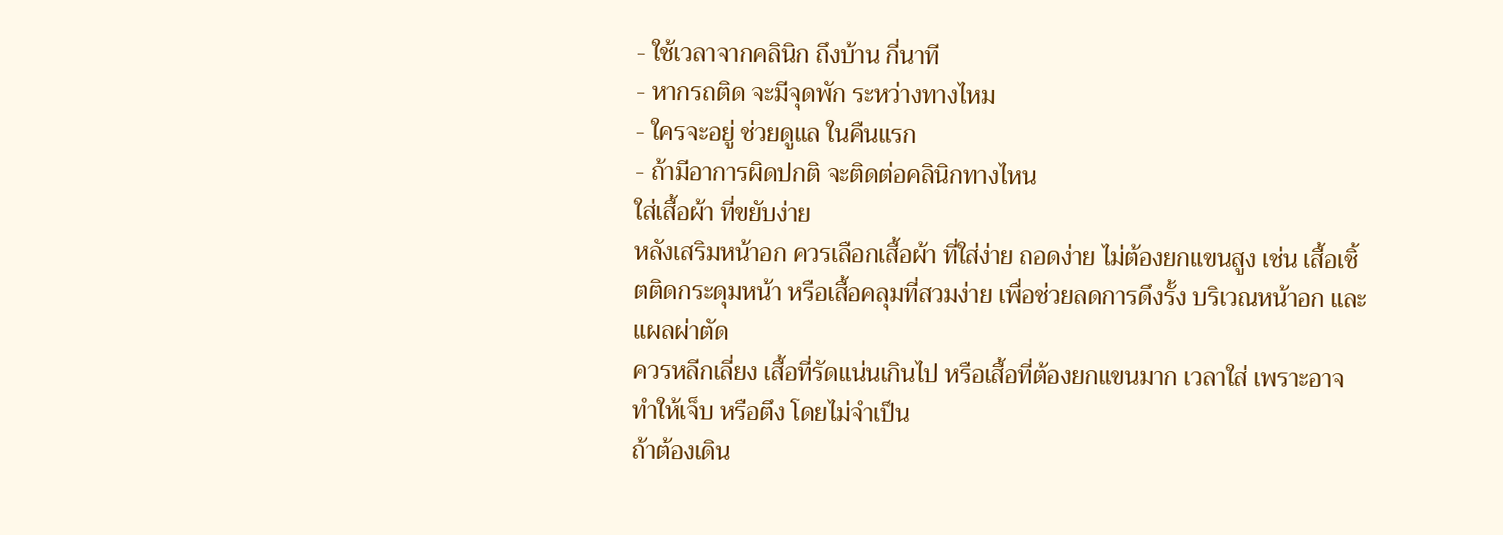- ใช้เวลาจากคลินิก ถึงบ้าน กี่นาที
- หากรถติด จะมีจุดพัก ระหว่างทางไหม
- ใครจะอยู่ ช่วยดูแล ในคืนแรก
- ถ้ามีอาการผิดปกติ จะติดต่อคลินิกทางไหน
ใส่เสื้อผ้า ที่ขยับง่าย
หลังเสริมหน้าอก ควรเลือกเสื้อผ้า ที่ใส่ง่าย ถอดง่าย ไม่ต้องยกแขนสูง เช่น เสื้อเชิ้ตติดกระดุมหน้า หรือเสื้อคลุมที่สวมง่าย เพื่อช่วยลดการดึงรั้ง บริเวณหน้าอก และแผลผ่าตัด
ควรหลีกเลี่ยง เสื้อที่รัดแน่นเกินไป หรือเสื้อที่ต้องยกแขนมาก เวลาใส่ เพราะอาจทำให้เจ็บ หรือตึง โดยไม่จำเป็น
ถ้าต้องเดิน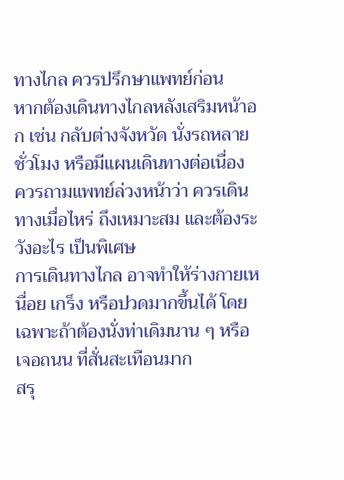ทางไกล ควรปรึกษาแพทย์ก่อน
หากต้องเดินทางไกลหลังเสริมหน้าอก เช่น กลับต่างจังหวัด นั่งรถหลายชั่วโมง หรือมีแผนเดินทางต่อเนื่อง ควรถามแพทย์ล่วงหน้าว่า ควรเดินทางเมื่อไหร่ ถึงเหมาะสม และต้องระวังอะไร เป็นพิเศษ
การเดินทางไกล อาจทำให้ร่างกายเหนื่อย เกร็ง หรือปวดมากขึ้นได้ โดยเฉพาะถ้าต้องนั่งท่าเดิมนาน ๆ หรือเจอถนน ที่สั่นสะเทือนมาก
สรุ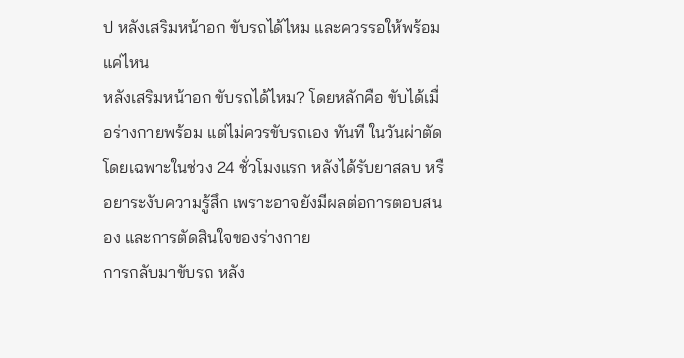ป หลังเสริมหน้าอก ขับรถได้ไหม และควรรอให้พร้อม แค่ไหน
หลังเสริมหน้าอก ขับรถได้ไหม? โดยหลักคือ ขับได้เมื่อร่างกายพร้อม แต่ไม่ควรขับรถเอง ทันที ในวันผ่าตัด โดยเฉพาะในช่วง 24 ชั่วโมงแรก หลังได้รับยาสลบ หรือยาระงับความรู้สึก เพราะอาจยังมีผลต่อการตอบสนอง และการตัดสินใจของร่างกาย
การกลับมาขับรถ หลัง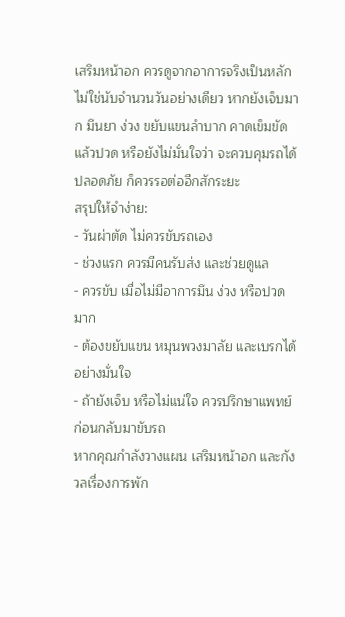เสริมหน้าอก ควรดูจากอาการจริงเป็นหลัก ไม่ใช่นับจำนวนวันอย่างเดียว หากยังเจ็บมาก มึนยา ง่วง ขยับแขนลำบาก คาดเข็มขัดแล้วปวด หรือยังไม่มั่นใจว่า จะควบคุมรถได้ปลอดภัย ก็ควรรอต่ออีกสักระยะ
สรุปให้จำง่าย:
- วันผ่าตัด ไม่ควรขับรถเอง
- ช่วงแรก ควรมีคนรับส่ง และช่วยดูแล
- ควรขับ เมื่อไม่มีอาการมึน ง่วง หรือปวดมาก
- ต้องขยับแขน หมุนพวงมาลัย และเบรกได้อย่างมั่นใจ
- ถ้ายังเจ็บ หรือไม่แน่ใจ ควรปรึกษาแพทย์ ก่อนกลับมาขับรถ
หากคุณกำลังวางแผน เสริมหน้าอก และกังวลเรื่องการพัก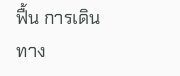ฟื้น การเดินทาง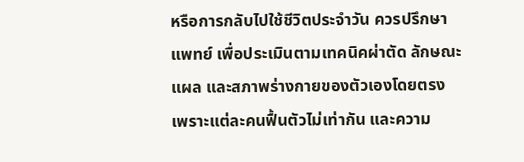หรือการกลับไปใช้ชีวิตประจำวัน ควรปรึกษาแพทย์ เพื่อประเมินตามเทคนิคผ่าตัด ลักษณะแผล และสภาพร่างกายของตัวเองโดยตรง เพราะแต่ละคนฟื้นตัวไม่เท่ากัน และความ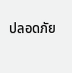ปลอดภัย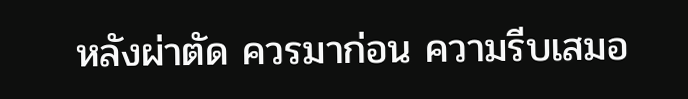หลังผ่าตัด ควรมาก่อน ความรีบเสมอ